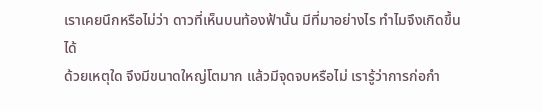เราเคยนึกหรือไม่ว่า ดาวที่เห็นบนท้องฟ้านั้น มีที่มาอย่างไร ทำไมจึงเกิดขึ้นได้
ด้วยเหตุใด จึงมีขนาดใหญ่โตมาก แล้วมีจุดจบหรือไม่ เรารู้ว่าการก่อกำ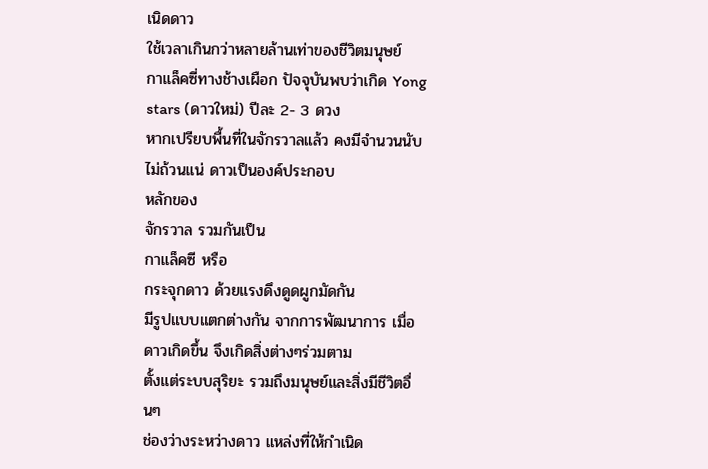เนิดดาว
ใช้เวลาเกินกว่าหลายล้านเท่าของชีวิตมนุษย์
กาแล็คซี่ทางช้างเผือก ปัจจุบันพบว่าเกิด Yong stars (ดาวใหม่) ปีละ 2- 3 ดวง
หากเปรียบพื้นที่ในจักรวาลแล้ว คงมีจำนวนนับไม่ถ้วนแน่ ดาวเป็นองค์ประกอบ
หลักของ
จักรวาล รวมกันเป็น
กาแล็คซี หรือ
กระจุกดาว ด้วยแรงดึงดูดผูกมัดกัน
มีรูปแบบแตกต่างกัน จากการพัฒนาการ เมื่อดาวเกิดขึ้น จึงเกิดสิ่งต่างๆร่วมตาม
ตั้งแต่ระบบสุริยะ รวมถึงมนุษย์และสิ่งมีชีวิตอื่นๆ
ช่องว่างระหว่างดาว แหล่งที่ให้กำเนิด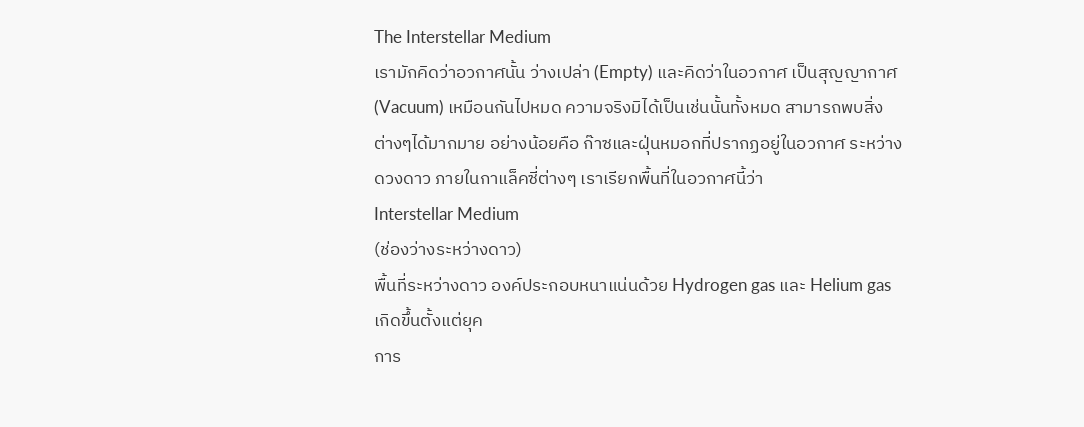The Interstellar Medium
เรามักคิดว่าอวกาศนั้น ว่างเปล่า (Empty) และคิดว่าในอวกาศ เป็นสุญญากาศ
(Vacuum) เหมือนกันไปหมด ความจริงมิได้เป็นเช่นนั้นทั้งหมด สามารถพบสิ่ง
ต่างๆได้มากมาย อย่างน้อยคือ ก๊าซและฝุ่นหมอกที่ปรากฏอยู่ในอวกาศ ระหว่าง
ดวงดาว ภายในกาแล็คซี่ต่างๆ เราเรียกพื้นที่ในอวกาศนี้ว่า
Interstellar Medium
(ช่องว่างระหว่างดาว)
พื้นที่ระหว่างดาว องค์ประกอบหนาแน่นด้วย Hydrogen gas และ Helium gas
เกิดขึ้นตั้งแต่ยุค
การ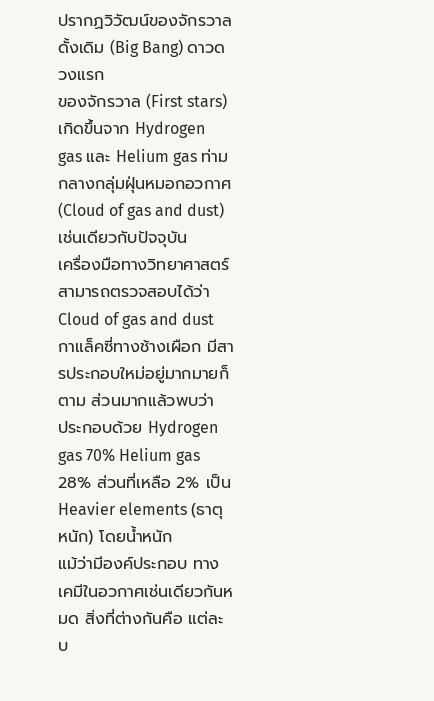ปรากฏวิวัฒน์ของจักรวาล ดั้งเดิม (Big Bang) ดาวดวงแรก
ของจักรวาล (First stars) เกิดขึ้นจาก Hydrogen gas และ Helium gas ท่าม
กลางกลุ่มฝุ่นหมอกอวกาศ (Cloud of gas and dust) เช่นเดียวกับปัจจุบัน
เครื่องมือทางวิทยาศาสตร์ สามารถตรวจสอบได้ว่า Cloud of gas and dust
กาแล็คซี่ทางช้างเผือก มีสารประกอบใหม่อยู่มากมายก็ตาม ส่วนมากแล้วพบว่า
ประกอบด้วย Hydrogen gas 70% Helium gas 28% ส่วนที่เหลือ 2% เป็น
Heavier elements (ธาตุหนัก) โดยน้ำหนัก
แม้ว่ามีองค์ประกอบ ทางเคมีในอวกาศเช่นเดียวกันหมด สิ่งที่ต่างกันคือ แต่ละ
บ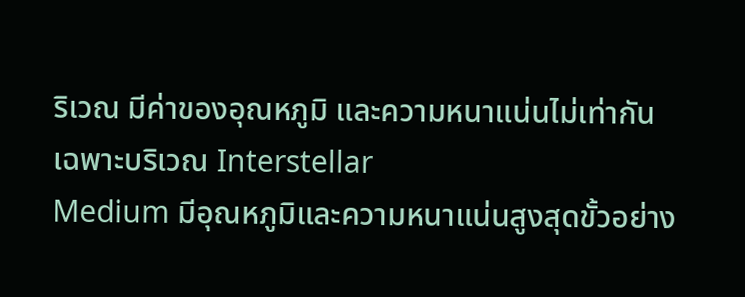ริเวณ มีค่าของอุณหภูมิ และความหนาแน่นไม่เท่ากันเฉพาะบริเวณ Interstellar
Medium มีอุณหภูมิและความหนาแน่นสูงสุดขั้วอย่าง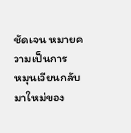ชัดเจน หมายความเป็นการ
หมุนเวียนกลับมาใหม่ของ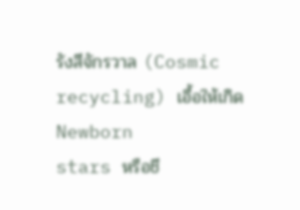รังสีจักรวาล (Cosmic recycling) เอื้อให้เกิด Newborn
stars หรือชี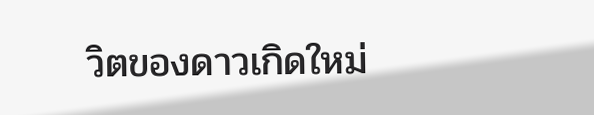วิตของดาวเกิดใหม่